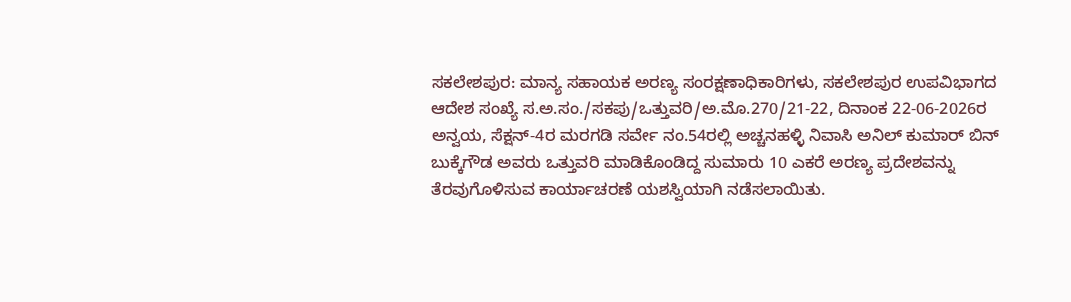ಸಕಲೇಶಪುರ: ಮಾನ್ಯ ಸಹಾಯಕ ಅರಣ್ಯ ಸಂರಕ್ಷಣಾಧಿಕಾರಿಗಳು, ಸಕಲೇಶಪುರ ಉಪವಿಭಾಗದ ಆದೇಶ ಸಂಖ್ಯೆ ಸ.ಅ.ಸಂ./ಸಕಪು/ಒತ್ತುವರಿ/ಅ.ಮೊ.270/21-22, ದಿನಾಂಕ 22-06-2026ರ ಅನ್ವಯ, ಸೆಕ್ಷನ್-4ರ ಮರಗಡಿ ಸರ್ವೇ ನಂ.54ರಲ್ಲಿ ಅಚ್ಚನಹಳ್ಳಿ ನಿವಾಸಿ ಅನಿಲ್ ಕುಮಾರ್ ಬಿನ್ ಬುಕ್ಕೆಗೌಡ ಅವರು ಒತ್ತುವರಿ ಮಾಡಿಕೊಂಡಿದ್ದ ಸುಮಾರು 10 ಎಕರೆ ಅರಣ್ಯ ಪ್ರದೇಶವನ್ನು ತೆರವುಗೊಳಿಸುವ ಕಾರ್ಯಾಚರಣೆ ಯಶಸ್ವಿಯಾಗಿ ನಡೆಸಲಾಯಿತು.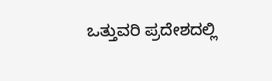ಒತ್ತುವರಿ ಪ್ರದೇಶದಲ್ಲಿ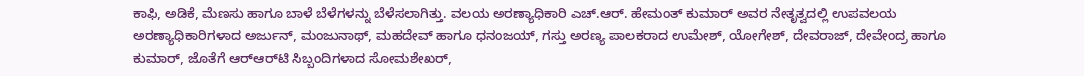ಕಾಫಿ, ಅಡಿಕೆ, ಮೆಣಸು ಹಾಗೂ ಬಾಳೆ ಬೆಳೆಗಳನ್ನು ಬೆಳೆಸಲಾಗಿತ್ತು. ವಲಯ ಅರಣ್ಯಾಧಿಕಾರಿ ಎಚ್.ಆರ್. ಹೇಮಂತ್ ಕುಮಾರ್ ಅವರ ನೇತೃತ್ವದಲ್ಲಿ ಉಪವಲಯ ಅರಣ್ಯಾಧಿಕಾರಿಗಳಾದ ಅರ್ಜುನ್, ಮಂಜುನಾಥ್, ಮಹದೇವ್ ಹಾಗೂ ಧನಂಜಯ್, ಗಸ್ತು ಅರಣ್ಯ ಪಾಲಕರಾದ ಉಮೇಶ್, ಯೋಗೇಶ್, ದೇವರಾಜ್, ದೇವೇಂದ್ರ ಹಾಗೂ ಕುಮಾರ್, ಜೊತೆಗೆ ಆರ್‌ಆರ್‌ಟಿ ಸಿಬ್ಬಂದಿಗಳಾದ ಸೋಮಶೇಖರ್,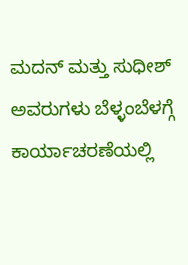ಮದನ್ ಮತ್ತು ಸುಧೀಶ್ ಅವರುಗಳು ಬೆಳ್ಳಂಬೆಳಗ್ಗೆ ಕಾರ್ಯಾಚರಣೆಯಲ್ಲಿ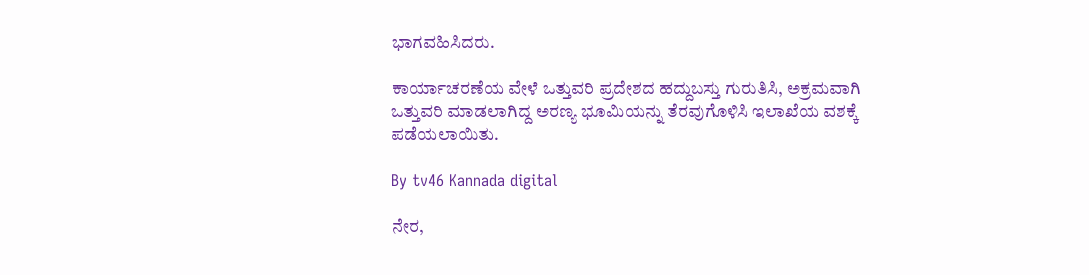ಭಾಗವಹಿಸಿದರು.

ಕಾರ್ಯಾಚರಣೆಯ ವೇಳೆ ಒತ್ತುವರಿ ಪ್ರದೇಶದ ಹದ್ದುಬಸ್ತು ಗುರುತಿಸಿ, ಅಕ್ರಮವಾಗಿ ಒತ್ತುವರಿ ಮಾಡಲಾಗಿದ್ದ ಅರಣ್ಯ ಭೂಮಿಯನ್ನು ತೆರವುಗೊಳಿಸಿ ಇಲಾಖೆಯ ವಶಕ್ಕೆ ಪಡೆಯಲಾಯಿತು.

By tv46 Kannada digital

ನೇರ,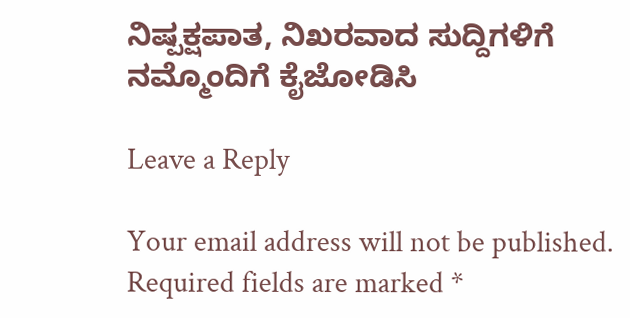ನಿಷ್ಪಕ್ಷಪಾತ, ನಿಖರವಾದ ಸುದ್ದಿಗಳಿಗೆ ನಮ್ಮೊಂದಿಗೆ ಕೈಜೋಡಿಸಿ

Leave a Reply

Your email address will not be published. Required fields are marked *